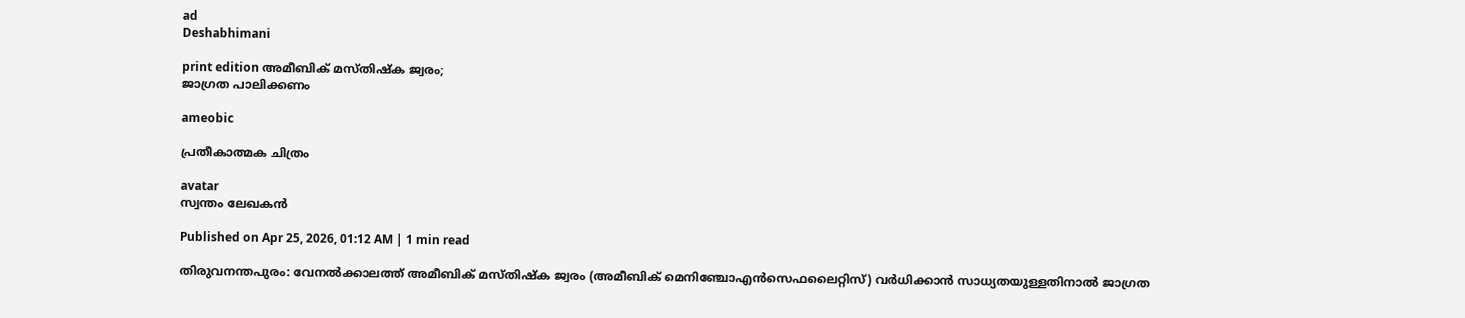ad
Deshabhimani

print edition അമീബിക് മസ്തിഷ്‌ക ജ്വരം;
ജാഗ്രത പാലിക്കണം

ameobic

പ്രതീകാത്മക ചിത്രം

avatar
സ്വന്തം ലേഖകൻ

Published on Apr 25, 2026, 01:12 AM | 1 min read

തിരുവനന്തപുരം: വേനല്‍ക്കാലത്ത് അമീബിക് മസ്തിഷ്‌ക ജ്വരം (അമീബിക് മെനിഞ്ചോഎന്‍സെഫലൈറ്റിസ്) വര്‍ധിക്കാന്‍ സാധ്യതയുള്ളതിനാല്‍ ജാഗ്രത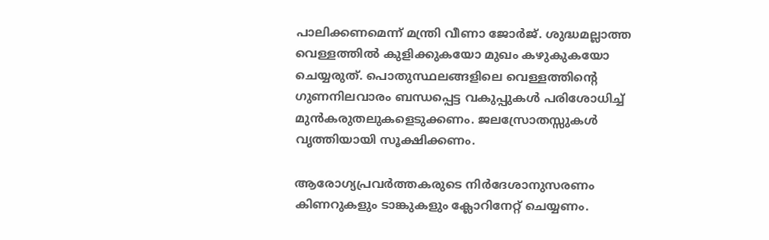പാലിക്കണമെന്ന് മന്ത്രി വീണാ ജോര്‍ജ്. ശുദ്ധമല്ലാത്ത വെള്ളത്തില്‍ കുളിക്കുകയോ മുഖം കഴുകുകയോ ചെയ്യരുത്. പൊതുസ്ഥലങ്ങളിലെ വെള്ളത്തിന്റെ ഗുണനിലവാരം ബന്ധപ്പെട്ട വകുപ്പുകള്‍ പരിശോധിച്ച്‌ മുന്‍കരുതലുകളെടുക്കണം. ജലസ്രോതസ്സുകള്‍ വൃത്തിയായി സൂക്ഷിക്കണം.

ആരോഗ്യപ്രവര്‍ത്തകരുടെ നിര്‍ദേശാനുസരണം കിണറുകളും ടാങ്കുകളും ക്ലോറിനേറ്റ് ചെയ്യണം.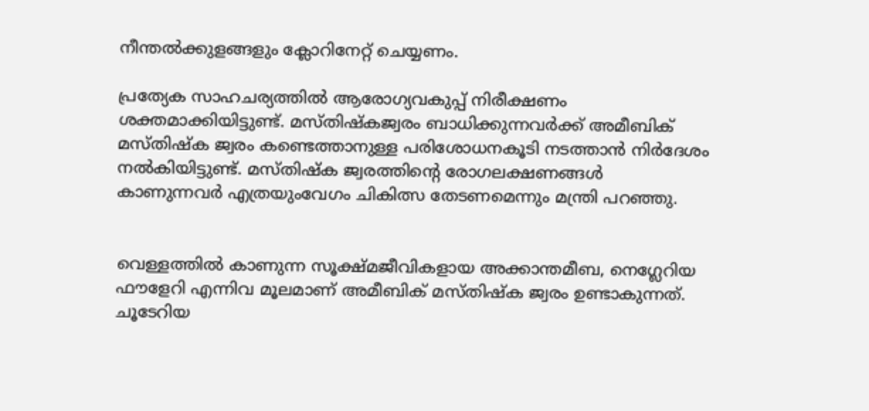നീന്തല്‍ക്കുളങ്ങളും ക്ലോറിനേറ്റ് ചെയ്യണം.

പ്രത്യേക സാഹചര്യത്തിൽ ആരോഗ്യവകുപ്പ് നിരീക്ഷണം ശക്തമാക്കിയിട്ടുണ്ട്. മസ്തിഷ്‌കജ്വരം ബാധിക്കുന്നവര്‍ക്ക് അമീബിക് മസ്തിഷ്‌ക ജ്വരം കണ്ടെത്താനുള്ള പരിശോധനകൂടി നടത്താന്‍ നിര്‍ദേശം നല്‍കിയിട്ടുണ്ട്. മസ്തിഷ്‌ക ജ്വരത്തിന്റെ രോഗലക്ഷണങ്ങള്‍ കാണുന്നവര്‍ എത്രയുംവേഗം ചികിത്സ തേടണമെന്നും മന്ത്രി പറഞ്ഞു.


വെള്ളത്തില്‍ കാണുന്ന സൂക്ഷ്മജീവികളായ അക്കാന്തമീബ, നെഗ്ലേറിയ ഫൗളേറി എന്നിവ മൂലമാണ് അമീബിക് മസ്തിഷ്‌ക ജ്വരം ഉണ്ടാകുന്നത്. ചൂടേറിയ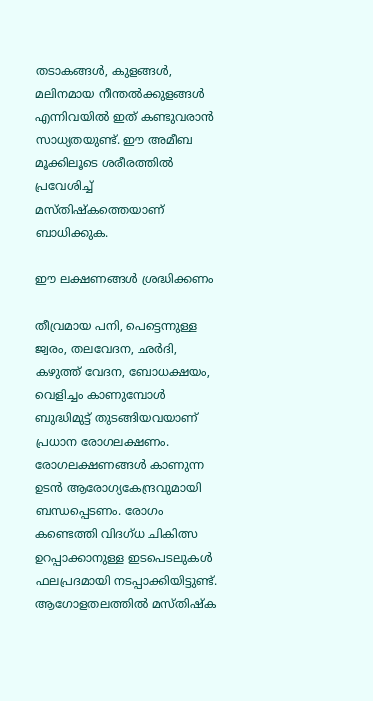തടാകങ്ങള്‍, കുളങ്ങള്‍, മലിനമായ നീന്തല്‍ക്കുളങ്ങള്‍ എന്നിവയില്‍ ഇത് കണ്ടുവരാന്‍ സാധ്യതയുണ്ട്. ഈ അമീബ മൂക്കിലൂടെ ശരീരത്തില്‍ പ്രവേശിച്ച് മസ്തിഷ്‌കത്തെയാണ്‌ ബാധിക്കുക.

ഇ‍ൗ ലക്ഷണങ്ങൾ ശ്രദ്ധിക്കണം

തീവ്രമായ പനി, പെട്ടെന്നുള്ള ജ്വരം, തലവേദന, ഛര്‍ദി, കഴുത്ത് വേദന, ബോധക്ഷയം, വെളിച്ചം കാണുമ്പോള്‍ ബുദ്ധിമുട്ട് തുടങ്ങിയവയാണ് പ്രധാന രോഗലക്ഷണം. രോഗലക്ഷണങ്ങള്‍ കാണുന്ന ഉടന്‍ ആരോഗ്യകേന്ദ്രവുമായി ബന്ധപ്പെടണം. രോഗം കണ്ടെത്തി വിദഗ്ധ ചികിത്സ ഉറപ്പാക്കാനുള്ള ഇടപെടലുകള്‍ ഫലപ്രദമായി നടപ്പാക്കിയിട്ടുണ്ട്‌. ആഗോളതലത്തില്‍ മസ്തിഷ്‌ക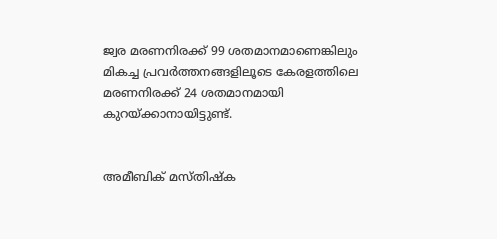ജ്വര മരണനിരക്ക് 99 ശതമാനമാണെങ്കിലും മികച്ച പ്രവര്‍ത്തനങ്ങളിലൂടെ കേരളത്തിലെ മരണനിരക്ക് 24 ശതമാനമായി കുറയ്ക്കാനായിട്ടുണ്ട്‌.


അമീബിക് മസ്തിഷ്‌ക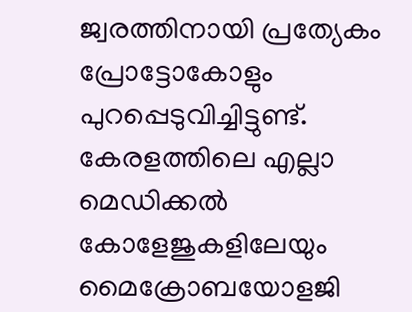ജ്വരത്തിനായി പ്രത്യേകം പ്രോട്ടോകോളും പുറപ്പെടുവിച്ചിട്ടുണ്ട്‌. കേരളത്തിലെ എല്ലാ മെഡിക്കല്‍ കോളേജുകളിലേയും മൈക്രോബയോളജി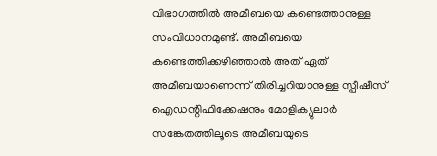വിഭാഗത്തിൽ അമീബയെ കണ്ടെത്താനുള്ള സംവിധാനമുണ്ട്. അമീബയെ കണ്ടെത്തിക്കഴിഞ്ഞാല്‍ അത് ഏത് അമീബയാണെന്ന് തിരിച്ചറിയാനുള്ള സ്പീഷീസ് ഐഡന്റിഫിക്കേഷനും മോളിക്യുലാര്‍ സങ്കേതത്തിലൂടെ അമീബയുടെ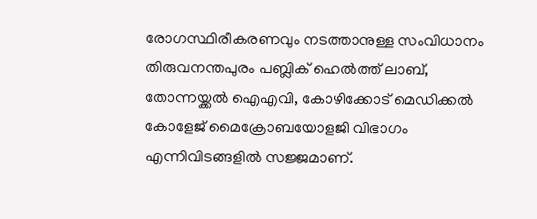രോഗസ്ഥിരീകരണവും നടത്താനുള്ള സംവിധാനം തിരുവനന്തപുരം പബ്ലിക് ഹെല്‍ത്ത് ലാബ്, തോന്നയ്ക്കല്‍ ഐഎവി, കോഴിക്കോട് മെഡിക്കല്‍ കോളേജ് മൈക്രോബയോളജി വിഭാഗം എന്നിവിടങ്ങളില്‍ സജ്ജമാണ്.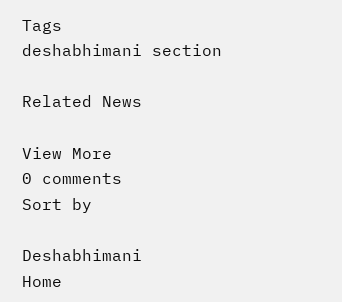Tags
deshabhimani section

Related News

View More
0 comments
Sort by

Deshabhimani
Home